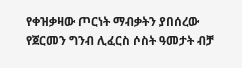የቀዝቃዛው ጦርነት ማብቃትን ያበሰረው የጀርመን ግንብ ሊፈርስ ሶስት ዓመታት ብቻ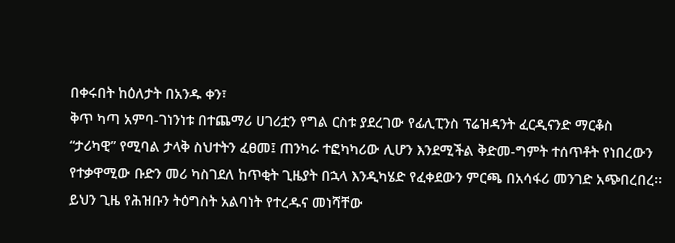በቀሩበት ከዕለታት በአንዱ ቀን፣
ቅጥ ካጣ አምባ-ገነንነቱ በተጨማሪ ሀገሪቷን የግል ርስቱ ያደረገው የፊሊፒንስ ፕሬዝዳንት ፈርዲናንድ ማርቆስ
“ታሪካዊ” የሚባል ታላቅ ስህተትን ፈፀመ፤ ጠንካራ ተፎካካሪው ሊሆን እንደሚችል ቅድመ-ግምት ተሰጥቶት የነበረውን
የተቃዋሚው ቡድን መሪ ካስገደለ ከጥቂት ጊዜያት በኋላ እንዲካሄድ የፈቀደውን ምርጫ በአሳፋሪ መንገድ አጭበረበረ፡፡
ይህን ጊዜ የሕዝቡን ትዕግስት አልባነት የተረዱና መነሻቸው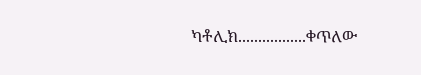ካቶሊክ.................ቀጥለው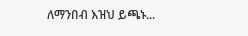ለማንበብ እዝህ ይጫኑ...